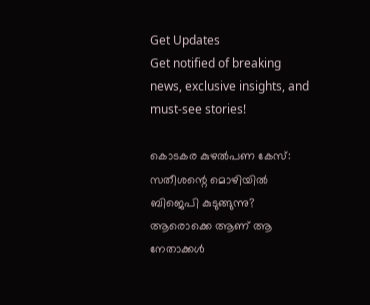Get Updates
Get notified of breaking news, exclusive insights, and must-see stories!

കൊടകര കുഴല്‍പണ കേസ്: സതീശന്റെ മൊഴിയില്‍ ബിജെപി കുടുങ്ങുന്നു? ആരൊക്കെ ആണ് ആ നേതാക്കള്‍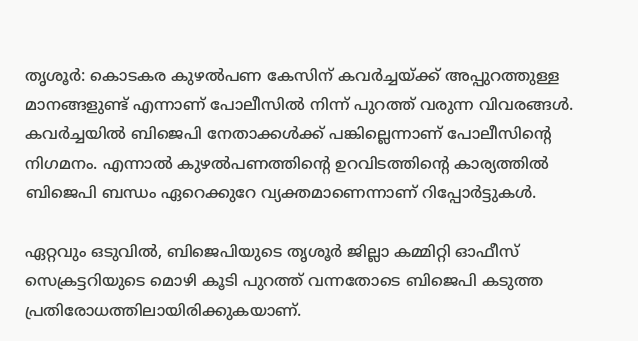തൃശൂര്‍: കൊടകര കുഴല്‍പണ കേസിന് കവര്‍ച്ചയ്ക്ക് അപ്പുറത്തുള്ള മാനങ്ങളുണ്ട് എന്നാണ് പോലീസില്‍ നിന്ന് പുറത്ത് വരുന്ന വിവരങ്ങള്‍. കവര്‍ച്ചയില്‍ ബിജെപി നേതാക്കള്‍ക്ക് പങ്കില്ലെന്നാണ് പോലീസിന്റെ നിഗമനം. എന്നാല്‍ കുഴല്‍പണത്തിന്റെ ഉറവിടത്തിന്റെ കാര്യത്തില്‍ ബിജെപി ബന്ധം ഏറെക്കുറേ വ്യക്തമാണെന്നാണ് റിപ്പോര്‍ട്ടുകള്‍.

ഏറ്റവും ഒടുവില്‍, ബിജെപിയുടെ തൃശൂര്‍ ജില്ലാ കമ്മിറ്റി ഓഫീസ് സെക്രട്ടറിയുടെ മൊഴി കൂടി പുറത്ത് വന്നതോടെ ബിജെപി കടുത്ത പ്രതിരോധത്തിലായിരിക്കുകയാണ്.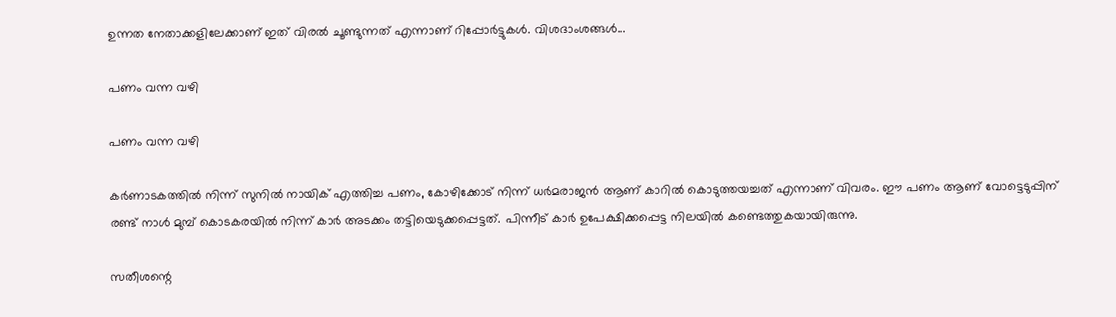ഉന്നത നേതാക്കളിലേക്കാണ് ഇത് വിരല്‍ ചൂണ്ടുന്നത് എന്നാണ് റിപ്പോര്‍ട്ടുകള്‍. വിശദാംശങ്ങള്‍...

പണം വന്ന വഴി

പണം വന്ന വഴി

കര്‍ണാടകത്തില്‍ നിന്ന് സുനില്‍ നായിക് എത്തിച്ച പണം, കോഴിക്കോട് നിന്ന് ധര്‍മരാജന്‍ ആണ് കാറില്‍ കൊടുത്തയച്ചത് എന്നാണ് വിവരം. ഈ പണം ആണ് വോട്ടെടുപ്പിന് രണ്ട് നാള്‍ മുമ്പ് കൊടകരയില്‍ നിന്ന് കാര്‍ അടക്കം തട്ടിയെടുക്കപ്പെട്ടത്. പിന്നീട് കാര്‍ ഉപേക്ഷിക്കപ്പെട്ട നിലയില്‍ കണ്ടെത്തുകയായിരുന്നു.

സതീശന്റെ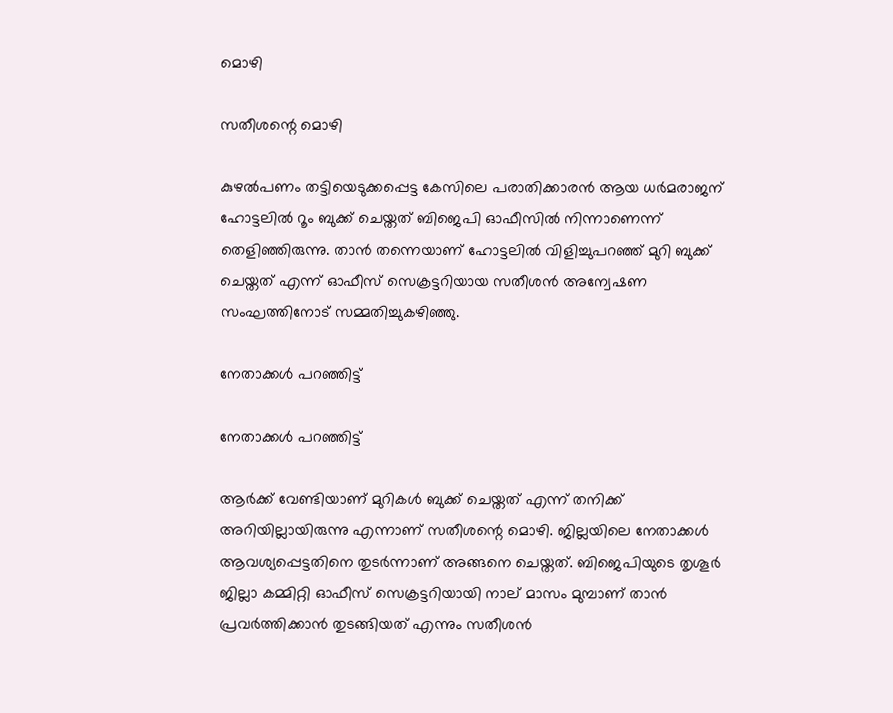മൊഴി

സതീശന്റെ മൊഴി

കുഴല്‍പണം തട്ടിയെടുക്കപ്പെട്ട കേസിലെ പരാതിക്കാരന്‍ ആയ ധര്‍മരാജന് ഹോട്ടലില്‍ റൂം ബുക്ക് ചെയ്തത് ബിജെപി ഓഫീസില്‍ നിന്നാണെന്ന് തെളിഞ്ഞിരുന്നു. താന്‍ തന്നെയാണ് ഹോട്ടലില്‍ വിളിച്ചുപറഞ്ഞ് മുറി ബുക്ക് ചെയ്തത് എന്ന് ഓഫീസ് സെക്രട്ടറിയായ സതീശന്‍ അന്വേഷണ സംഘത്തിനോട് സമ്മതിച്ചുകഴിഞ്ഞു.

നേതാക്കള്‍ പറഞ്ഞിട്ട്

നേതാക്കള്‍ പറഞ്ഞിട്ട്

ആര്‍ക്ക് വേണ്ടിയാണ് മുറികള്‍ ബുക്ക് ചെയ്തത് എന്ന് തനിക്ക് അറിയില്ലായിരുന്നു എന്നാണ് സതീശന്റെ മൊഴി. ജില്ലയിലെ നേതാക്കള്‍ ആവശ്യപ്പെട്ടതിനെ തുടര്‍ന്നാണ് അങ്ങനെ ചെയ്തത്. ബിജെപിയുടെ തൃശൂര്‍ ജില്ലാ കമ്മിറ്റി ഓഫീസ് സെക്രട്ടറിയായി നാല് മാസം മുമ്പാണ് താന്‍ പ്രവര്‍ത്തിക്കാന്‍ തുടങ്ങിയത് എന്നും സതീശന്‍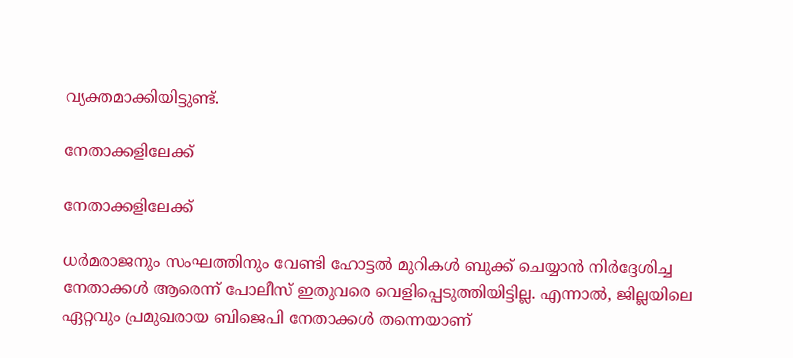വ്യക്തമാക്കിയിട്ടുണ്ട്.

നേതാക്കളിലേക്ക്

നേതാക്കളിലേക്ക്

ധര്‍മരാജനും സംഘത്തിനും വേണ്ടി ഹോട്ടല്‍ മുറികള്‍ ബുക്ക് ചെയ്യാന്‍ നിര്‍ദ്ദേശിച്ച നേതാക്കള്‍ ആരെന്ന് പോലീസ് ഇതുവരെ വെളിപ്പെടുത്തിയിട്ടില്ല. എന്നാല്‍, ജില്ലയിലെ ഏറ്റവും പ്രമുഖരായ ബിജെപി നേതാക്കള്‍ തന്നെയാണ്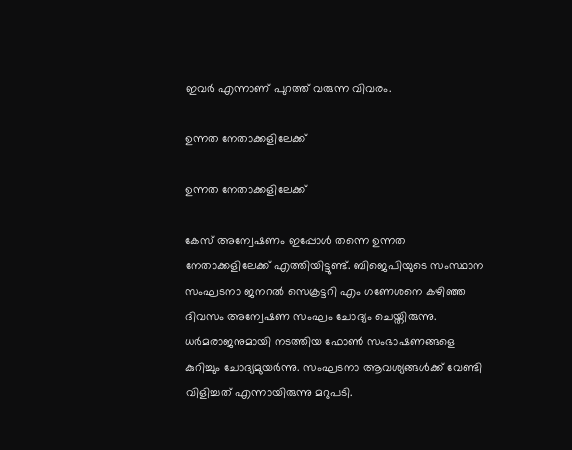ഇവര്‍ എന്നാണ് പുറത്ത് വരുന്ന വിവരം.

ഉന്നത നേതാക്കളിലേക്ക്

ഉന്നത നേതാക്കളിലേക്ക്

കേസ് അന്വേഷണം ഇപ്പോള്‍ തന്നെ ഉന്നത നേതാക്കളിലേക്ക് എത്തിയിട്ടുണ്ട്. ബിജെപിയുടെ സംസ്ഥാന സംഘടനാ ജനറല്‍ സെക്രട്ടറി എം ഗണേശനെ കഴിഞ്ഞ ദിവസം അന്വേഷണ സംഘം ചോദ്യം ചെയ്തിരുന്നു. ധര്‍മരാജനുമായി നടത്തിയ ഫോണ്‍ സംഭാഷണങ്ങളെ കുറിച്ചും ചോദ്യമുയര്‍ന്നു. സംഘടനാ ആവശ്യങ്ങള്‍ക്ക് വേണ്ടി വിളിച്ചത് എന്നായിരുന്നു മറുപടി.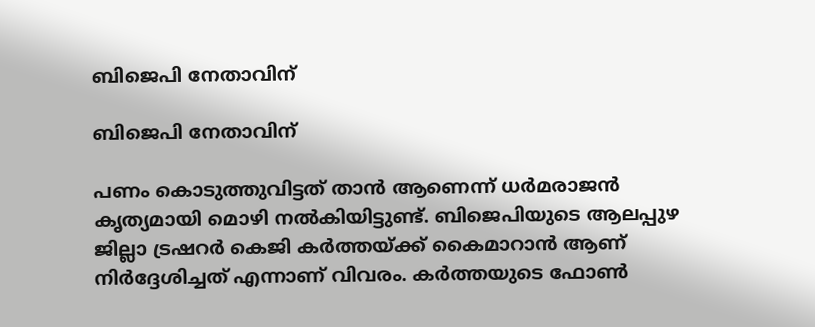ബിജെപി നേതാവിന്

ബിജെപി നേതാവിന്

പണം കൊടുത്തുവിട്ടത് താന്‍ ആണെന്ന് ധര്‍മരാജന്‍ കൃത്യമായി മൊഴി നല്‍കിയിട്ടുണ്ട്. ബിജെപിയുടെ ആലപ്പുഴ ജില്ലാ ട്രഷറര്‍ കെജി കര്‍ത്തയ്ക്ക് കൈമാറാന്‍ ആണ് നിര്‍ദ്ദേശിച്ചത് എന്നാണ് വിവരം. കര്‍ത്തയുടെ ഫോണ്‍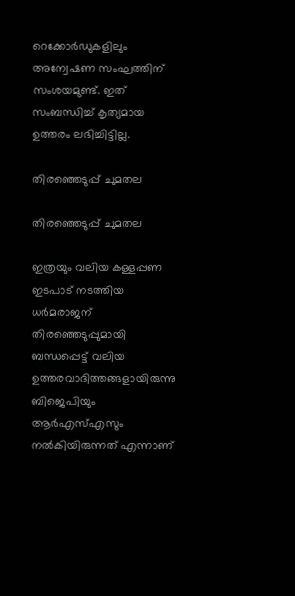റെക്കോര്‍ഡുകളിലും അന്വേഷണ സംഘത്തിന് സംശയമുണ്ട്. ഇത് സംബന്ധിച്ച് കൃത്യമായ ഉത്തരം ലഭിച്ചിട്ടില്ല.

തിരഞ്ഞെടുപ്പ് ചുമതല

തിരഞ്ഞെടുപ്പ് ചുമതല

ഇത്രയും വലിയ കള്ളപ്പണ ഇടപാട് നടത്തിയ ധര്‍മരാജന് തിരഞ്ഞെടുപ്പുമായി ബന്ധപ്പെട്ട് വലിയ ഉത്തരവാദിത്തങ്ങളായിരുന്നു ബിജെപിയും ആര്‍എസ്എസും നല്‍കിയിരുന്നത് എന്നാണ്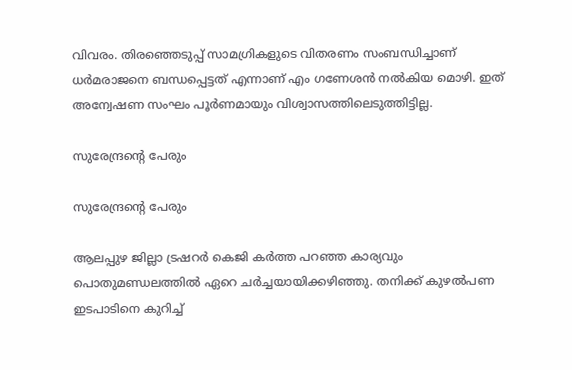വിവരം. തിരഞ്ഞെടുപ്പ് സാമഗ്രികളുടെ വിതരണം സംബന്ധിച്ചാണ് ധര്‍മരാജനെ ബന്ധപ്പെട്ടത് എന്നാണ് എം ഗണേശന്‍ നല്‍കിയ മൊഴി. ഇത് അന്വേഷണ സംഘം പൂര്‍ണമായും വിശ്വാസത്തിലെടുത്തിട്ടില്ല.

സുരേന്ദ്രന്റെ പേരും

സുരേന്ദ്രന്റെ പേരും

ആലപ്പുഴ ജില്ലാ ട്രഷറര്‍ കെജി കര്‍ത്ത പറഞ്ഞ കാര്യവും പൊതുമണ്ഡലത്തില്‍ ഏറെ ചര്‍ച്ചയായിക്കഴിഞ്ഞു. തനിക്ക് കുഴല്‍പണ ഇടപാടിനെ കുറിച്ച്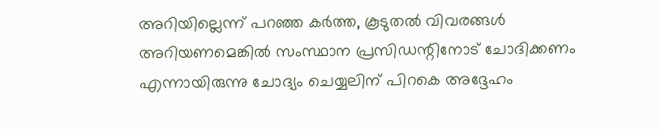അറിയില്ലെന്ന് പറഞ്ഞ കര്‍ത്ത, കൂടുതല്‍ വിവരങ്ങള്‍ അറിയണമെങ്കില്‍ സംസ്ഥാന പ്രസിഡന്റിനോട് ചോദിക്കണം എന്നായിരുന്നു ചോദ്യം ചെയ്യലിന് പിറകെ അദ്ദേഹം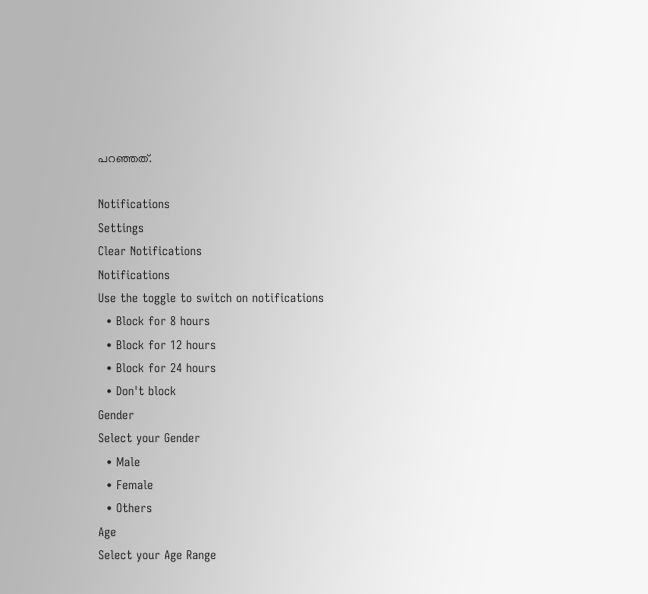പറഞ്ഞത്.

Notifications
Settings
Clear Notifications
Notifications
Use the toggle to switch on notifications
  • Block for 8 hours
  • Block for 12 hours
  • Block for 24 hours
  • Don't block
Gender
Select your Gender
  • Male
  • Female
  • Others
Age
Select your Age Range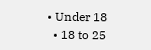• Under 18
  • 18 to 25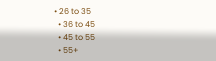• 26 to 35
  • 36 to 45
  • 45 to 55
  • 55+